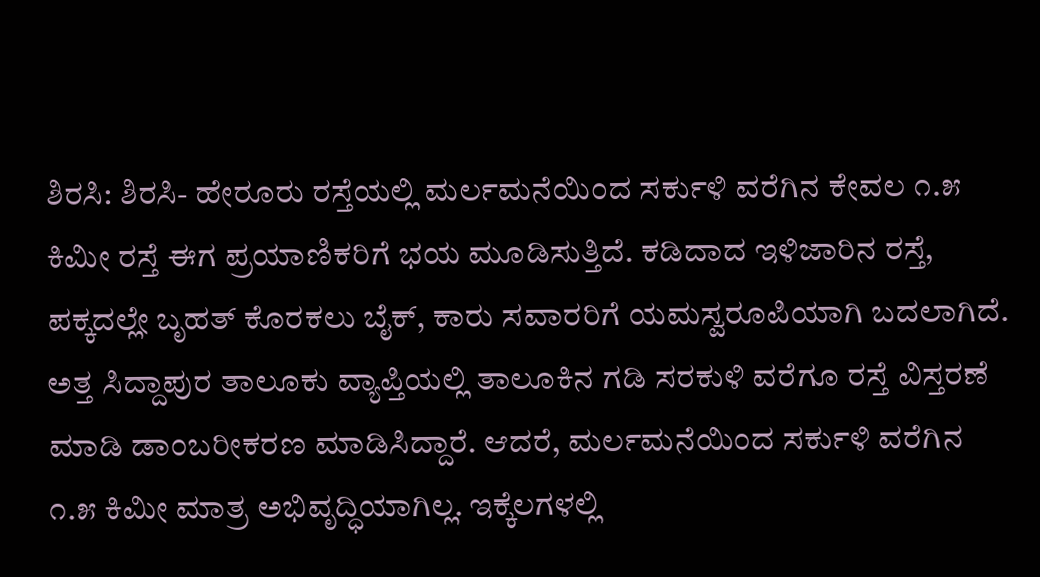ಶಿರಸಿ: ಶಿರಸಿ- ಹೇರೂರು ರಸ್ತೆಯಲ್ಲಿ ಮರ್ಲಮನೆಯಿಂದ ಸರ್ಕುಳಿ ವರೆಗಿನ ಕೇವಲ ೧.೫ ಕಿಮೀ ರಸ್ತೆ ಈಗ ಪ್ರಯಾಣಿಕರಿಗೆ ಭಯ ಮೂಡಿಸುತ್ತಿದೆ. ಕಡಿದಾದ ಇಳಿಜಾರಿನ ರಸ್ತೆ, ಪಕ್ಕದಲ್ಲೇ ಬೃಹತ್ ಕೊರಕಲು ಬೈಕ್, ಕಾರು ಸವಾರರಿಗೆ ಯಮಸ್ವರೂಪಿಯಾಗಿ ಬದಲಾಗಿದೆ.
ಅತ್ತ ಸಿದ್ದಾಪುರ ತಾಲೂಕು ವ್ಯಾಪ್ತಿಯಲ್ಲಿ ತಾಲೂಕಿನ ಗಡಿ ಸರಕುಳಿ ವರೆಗೂ ರಸ್ತೆ ವಿಸ್ತರಣೆ ಮಾಡಿ ಡಾಂಬರೀಕರಣ ಮಾಡಿಸಿದ್ದಾರೆ. ಆದರೆ, ಮರ್ಲಮನೆಯಿಂದ ಸರ್ಕುಳಿ ವರೆಗಿನ ೧.೫ ಕಿಮೀ ಮಾತ್ರ ಅಭಿವೃದ್ಧಿಯಾಗಿಲ್ಲ. ಇಕ್ಕೆಲಗಳಲ್ಲಿ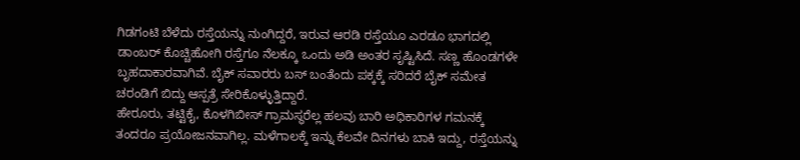ಗಿಡಗಂಟಿ ಬೆಳೆದು ರಸ್ತೆಯನ್ನು ನುಂಗಿದ್ದರೆ, ಇರುವ ಆರಡಿ ರಸ್ತೆಯೂ ಎರಡೂ ಭಾಗದಲ್ಲಿ ಡಾಂಬರ್ ಕೊಚ್ಚಿಹೋಗಿ ರಸ್ತೆಗೂ ನೆಲಕ್ಕೂ ಒಂದು ಅಡಿ ಅಂತರ ಸೃಷ್ಟಿಸಿದೆ. ಸಣ್ಣ ಹೊಂಡಗಳೇ ಬೃಹದಾಕಾರವಾಗಿವೆ. ಬೈಕ್ ಸವಾರರು ಬಸ್ ಬಂತೆಂದು ಪಕ್ಕಕ್ಕೆ ಸರಿದರೆ ಬೈಕ್ ಸಮೇತ ಚರಂಡಿಗೆ ಬಿದ್ದು ಆಸ್ಪತ್ರೆ ಸೇರಿಕೊಳ್ಳುತ್ತಿದ್ದಾರೆ.
ಹೇರೂರು, ತಟ್ಟಿಕೈ, ಕೊಳಗಿಬೀಸ್ ಗ್ರಾಮಸ್ಥರೆಲ್ಲ ಹಲವು ಬಾರಿ ಅಧಿಕಾರಿಗಳ ಗಮನಕ್ಕೆ ತಂದರೂ ಪ್ರಯೋಜನವಾಗಿಲ್ಲ. ಮಳೆಗಾಲಕ್ಕೆ ಇನ್ನು ಕೆಲವೇ ದಿನಗಳು ಬಾಕಿ ಇದ್ದು, ರಸ್ತೆಯನ್ನು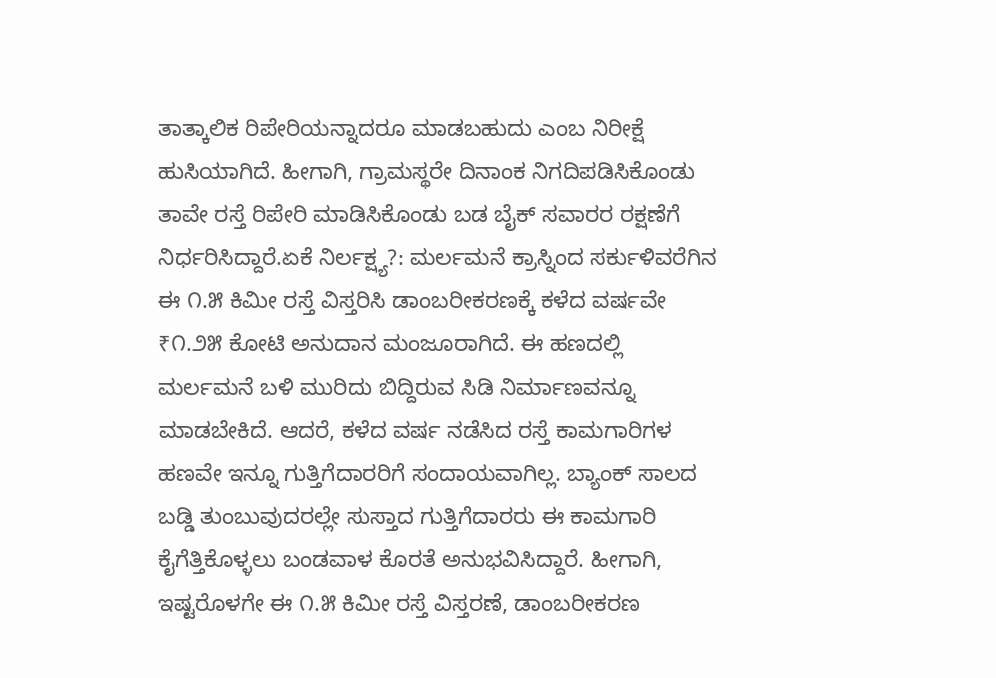ತಾತ್ಕಾಲಿಕ ರಿಪೇರಿಯನ್ನಾದರೂ ಮಾಡಬಹುದು ಎಂಬ ನಿರೀಕ್ಷೆ ಹುಸಿಯಾಗಿದೆ. ಹೀಗಾಗಿ, ಗ್ರಾಮಸ್ಥರೇ ದಿನಾಂಕ ನಿಗದಿಪಡಿಸಿಕೊಂಡು ತಾವೇ ರಸ್ತೆ ರಿಪೇರಿ ಮಾಡಿಸಿಕೊಂಡು ಬಡ ಬೈಕ್ ಸವಾರರ ರಕ್ಷಣೆಗೆ ನಿರ್ಧರಿಸಿದ್ದಾರೆ.ಏಕೆ ನಿರ್ಲಕ್ಷ್ಯ?: ಮರ್ಲಮನೆ ಕ್ರಾಸ್ನಿಂದ ಸರ್ಕುಳಿವರೆಗಿನ ಈ ೧.೫ ಕಿಮೀ ರಸ್ತೆ ವಿಸ್ತರಿಸಿ ಡಾಂಬರೀಕರಣಕ್ಕೆ ಕಳೆದ ವರ್ಷವೇ ₹೧.೨೫ ಕೋಟಿ ಅನುದಾನ ಮಂಜೂರಾಗಿದೆ. ಈ ಹಣದಲ್ಲಿ ಮರ್ಲಮನೆ ಬಳಿ ಮುರಿದು ಬಿದ್ದಿರುವ ಸಿಡಿ ನಿರ್ಮಾಣವನ್ನೂ ಮಾಡಬೇಕಿದೆ. ಆದರೆ, ಕಳೆದ ವರ್ಷ ನಡೆಸಿದ ರಸ್ತೆ ಕಾಮಗಾರಿಗಳ ಹಣವೇ ಇನ್ನೂ ಗುತ್ತಿಗೆದಾರರಿಗೆ ಸಂದಾಯವಾಗಿಲ್ಲ. ಬ್ಯಾಂಕ್ ಸಾಲದ ಬಡ್ಡಿ ತುಂಬುವುದರಲ್ಲೇ ಸುಸ್ತಾದ ಗುತ್ತಿಗೆದಾರರು ಈ ಕಾಮಗಾರಿ ಕೈಗೆತ್ತಿಕೊಳ್ಳಲು ಬಂಡವಾಳ ಕೊರತೆ ಅನುಭವಿಸಿದ್ದಾರೆ. ಹೀಗಾಗಿ, ಇಷ್ಟರೊಳಗೇ ಈ ೧.೫ ಕಿಮೀ ರಸ್ತೆ ವಿಸ್ತರಣೆ, ಡಾಂಬರೀಕರಣ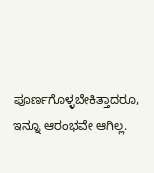ಪೂರ್ಣಗೊಳ್ಳಬೇಕಿತ್ತಾದರೂ, ಇನ್ನೂ ಆರಂಭವೇ ಆಗಿಲ್ಲ.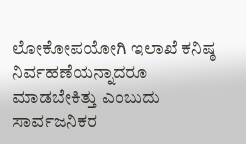ಲೋಕೋಪಯೋಗಿ ಇಲಾಖೆ ಕನಿಷ್ಠ ನಿರ್ವಹಣೆಯನ್ನಾದರೂ ಮಾಡಬೇಕಿತ್ತು ಎಂಬುದು ಸಾರ್ವಜನಿಕರ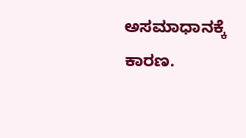ಅಸಮಾಧಾನಕ್ಕೆ ಕಾರಣ.